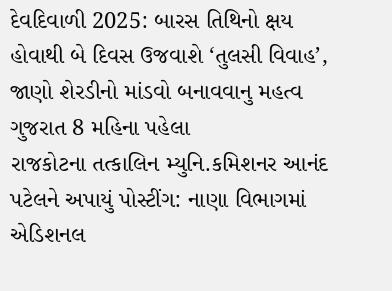દેવદિવાળી 2025: બારસ તિથિનો ક્ષય હોવાથી બે દિવસ ઉજવાશે ‘તુલસી વિવાહ’, જાણો શેરડીનો માંડવો બનાવવાનુ મહત્વ ગુજરાત 8 મહિના પહેલા
રાજકોટના તત્કાલિન મ્યુનિ.કમિશનર આનંદ પટેલને અપાયું પોસ્ટીંગ: નાણા વિભાગમાં એડિશનલ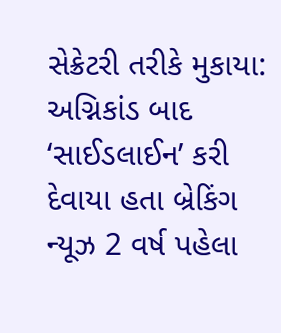સેક્રેટરી તરીકે મુકાયા: અગ્નિકાંડ બાદ ‘સાઈડલાઈન’ કરી દેવાયા હતા બ્રેકિંગ ન્યૂઝ 2 વર્ષ પહેલા